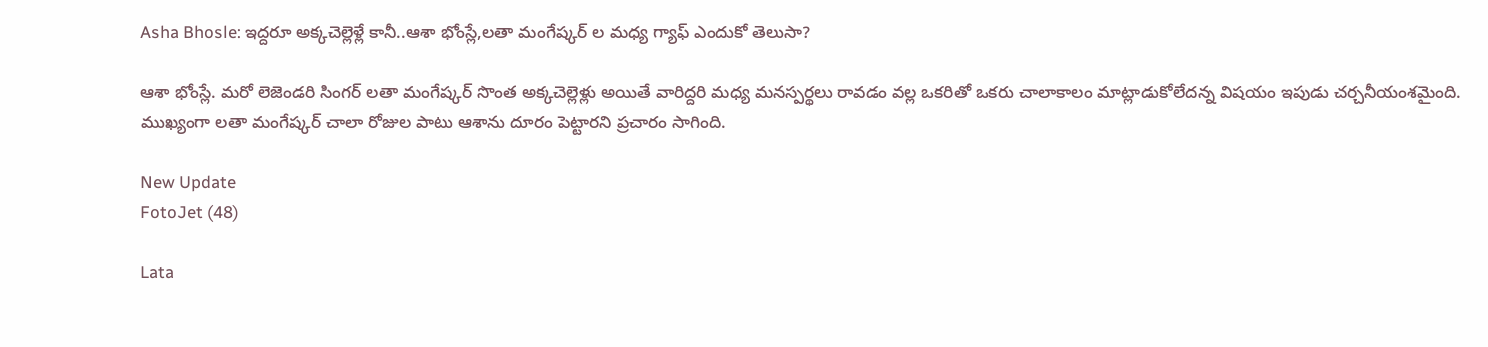Asha Bhosle: ఇద్దరూ అక్కచెల్లెళ్లే కానీ..ఆశా భోంస్లే,లతా మంగేష్కర్ ల మధ్య గ్యాఫ్ ఎందుకో తెలుసా?

ఆశా భోంస్లే. మరో లెజెండరి సింగర్‌ లతా మంగేష్కర్‌ సొంత అక్కచెల్లెళ్లు అయితే వారిద్దరి మధ్య మనస్పర్థలు రావడం వల్ల ఒకరితో ఒకరు చాలాకాలం మాట్లాడుకోలేదన్న విషయం ఇపుడు చర్చనీయంశమైంది. ముఖ్యంగా లతా మంగేష్కర్ చాలా రోజుల పాటు ఆశాను దూరం పెట్టారని ప్రచారం సాగింది.

New Update
FotoJet (48)

Lata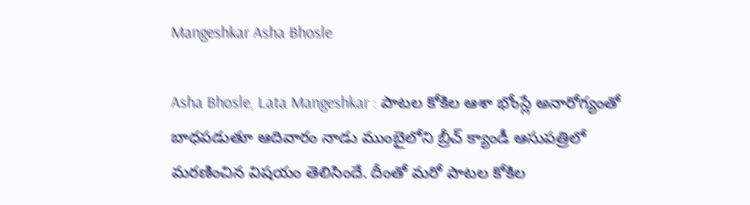Mangeshkar Asha Bhosle

Asha Bhosle, Lata Mangeshkar : పాటల కోకిల ఆశా భోంస్లే అనారోగ్యంతో బాధపడుతూ ఆదివారం నాడు ముంబైలోని బ్రీచ్ క్యాండీ ఆసుపత్రిలో మరణించిన విషయం తెలిసిందే. దీంతో మరో పాటల కోకిల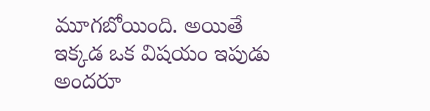మూగబోయింది. అయితే ఇక్కడ ఒక విషయం ఇపుడు అందరూ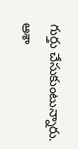గుర్తు చేసుకుంటున్నారు. ఆశా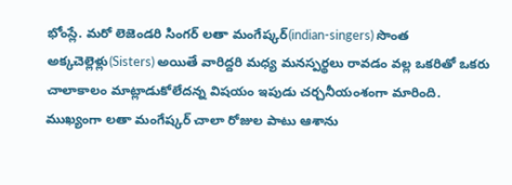భోంస్లే. మరో లెజెండరి సింగర్‌ లతా మంగేష్కర్‌(indian-singers) సొంత అక్కచెల్లెళ్లు(Sisters) అయితే వారిద్దరి మధ్య మనస్పర్థలు రావడం వల్ల ఒకరితో ఒకరు చాలాకాలం మాట్లాడుకోలేదన్న విషయం ఇపుడు చర్చనీయంశంగా మారింది. ముఖ్యంగా లతా మంగేష్కర్ చాలా రోజుల పాటు ఆశాను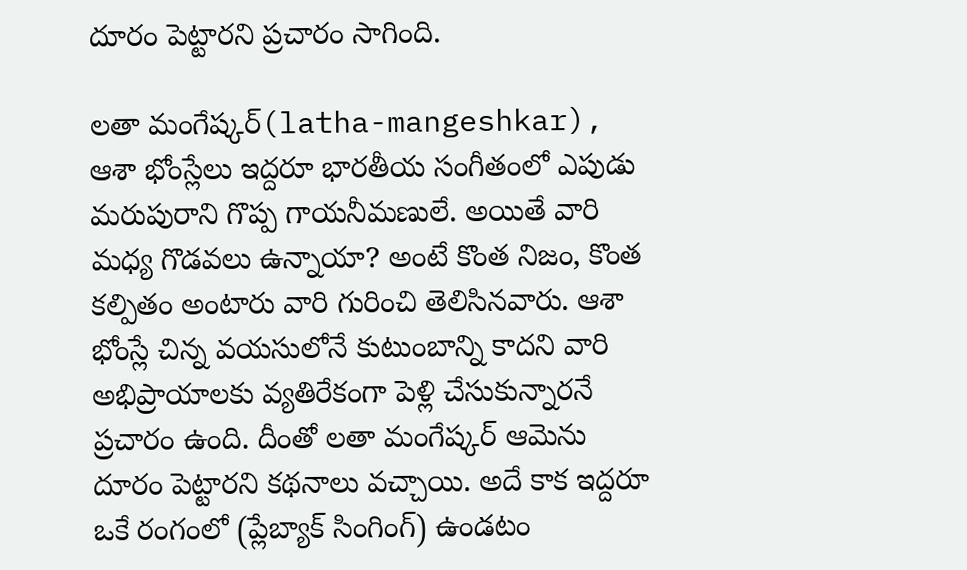దూరం పెట్టారని ప్రచారం సాగింది.

లతా మంగేష్కర్(latha-mangeshkar), ఆశా భోంస్లేలు ఇద్దరూ భారతీయ సంగీతంలో ఎపుడు మరుపురాని గొప్ప గాయనీమణులే. అయితే వారి మధ్య గొడవలు ఉన్నాయా? అంటే కొంత నిజం, కొంత కల్పితం అంటారు వారి గురించి తెలిసినవారు. ఆశా భోంస్లే చిన్న వయసులోనే కుటుంబాన్ని కాదని వారి అభిప్రాయాలకు వ్యతిరేకంగా పెళ్లి చేసుకున్నారనే ప్రచారం ఉంది. దీంతో లతా మంగేష్కర్‌ ఆమెను దూరం పెట్టారని కథనాలు వచ్చాయి. అదే కాక ఇద్దరూ ఒకే రంగంలో (ప్లేబ్యాక్ సింగింగ్) ఉండటం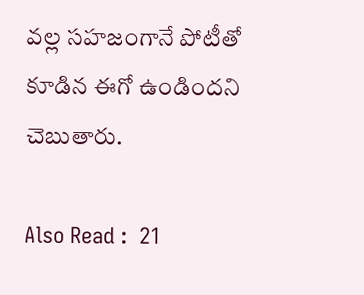వల్ల సహజంగానే పోటీతో కూడిన ఈగో ఉండిందని చెబుతారు.

Also Read :  21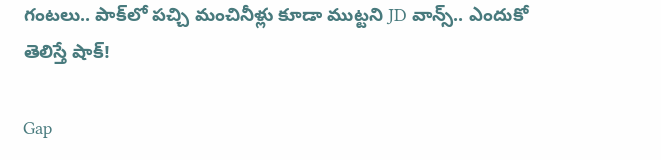గంటలు.. పాక్‌లో పచ్చి మంచినీళ్లు కూడా ముట్టని JD వాన్స్.. ఎందుకో తెలిస్తే షాక్!

Gap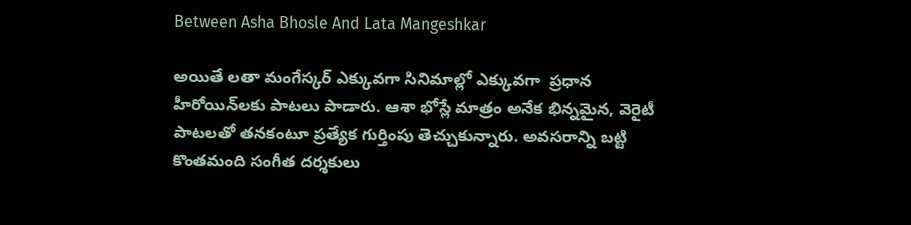Between Asha Bhosle And Lata Mangeshkar

అయితే లతా మంగేస్కర్ ఎక్కువగా సినిమాల్లో ఎక్కువగా  ప్రధాన హీరోయిన్‌లకు పాటలు పాడారు. ఆశా భోస్లే మాత్రం అనేక భిన్నమైన, వెరైటీ పాటలతో తనకంటూ ప్రత్యేక గుర్తింపు తెచ్చుకున్నారు. అవసరాన్ని బట్టి  కొంతమంది సంగీత దర్శకులు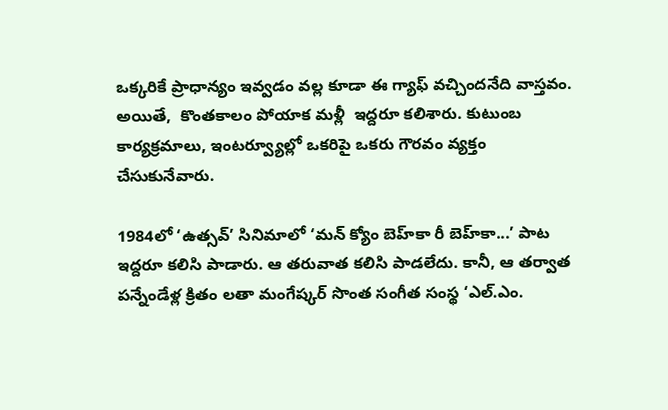ఒక్కరికే ప్రాధాన్యం ఇవ్వడం వల్ల కూడా ఈ గ్యాఫ్‌ వచ్చిందనేది వాస్తవం.  అయితే,  కొంతకాలం పోయాక మళ్లీ  ఇద్దరూ కలిశారు. కుటుంబ కార్యక్రమాలు, ఇంటర్వ్యూల్లో ఒకరిపై ఒకరు గౌరవం వ్యక్తం చేసుకునేవారు.

1984లో ‘ఉత్సవ్’ సినిమాలో ‘మన్ క్యోం బెహ్‌కా రీ బెహ్‌కా...’ పాట ఇద్దరూ కలిసి పాడారు. ఆ తరువాత కలిసి పాడలేదు. కానీ, ఆ తర్వాత పన్నేండేళ్ల క్రితం లతా మంగేష్కర్ సొంత సంగీత సంస్థ ‘ఎల్.ఎం.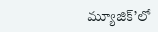మ్యూజిక్’లో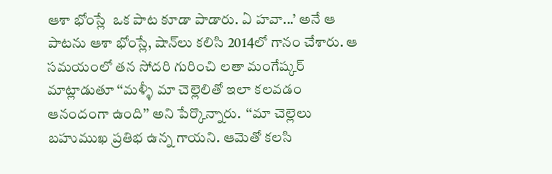ఆశా భోంస్లే  ఒక పాట కూడా పాడారు. ఏ హవా...’ అనే ఆ పాటను ఆశా భోంస్లే, షాన్‌లు కలిసి 2014లో గానం చేశారు. ఆ సమయంలో తన సోదరి గురించి లతా మంగేష్కర్ మాట్లాడుతూ ‘‘మళ్ళీ మా చెల్లెలితో ఇలా కలవడం ఆనందంగా ఉంది’’ అని పేర్కొన్నారు.  ‘‘మా చెల్లెలు బహుముఖ ప్రతిభ ఉన్న గాయని. ఆమెతో కలసి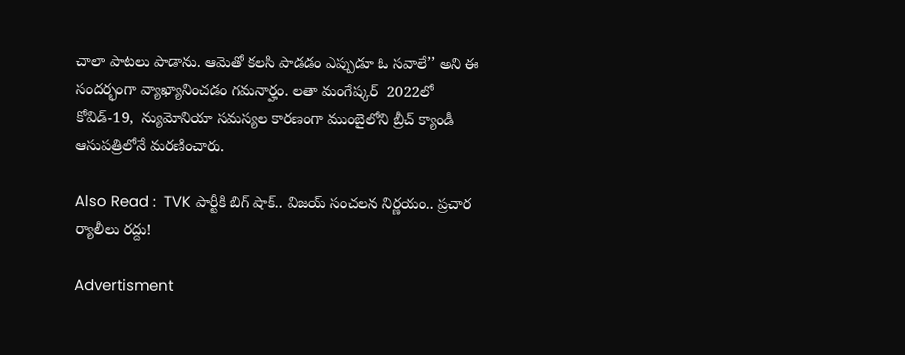చాలా పాటలు పాడాను. ఆమెతో కలసి పాడడం ఎప్పుడూ ఓ సవాలే’’ అని ఈ సందర్భంగా వ్యాఖ్యానించడం గమనార్హం. లతా మంగేష్కర్  2022లో  కోవిడ్-19,  న్యుమోనియా సమస్యల కారణంగా ముంబైలోని బ్రీచ్ క్యాండీ ఆసుపత్రిలోనే మరణించారు.

Also Read :  TVK పార్టీకి బిగ్ షాక్.. విజయ్ సంచలన నిర్ణయం.. ప్రచార ర్యాలీలు రద్దు!

Advertisment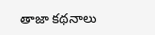తాజా కథనాలు